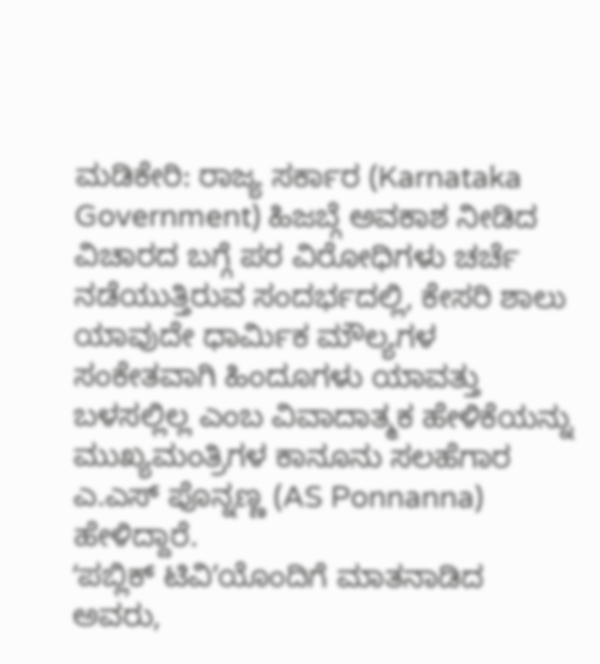ಮಡಿಕೇರಿ: ರಾಜ್ಯ ಸರ್ಕಾರ (Karnataka Government) ಹಿಜಬ್ಗೆ ಅವಕಾಶ ನೀಡಿದ ವಿಚಾರದ ಬಗ್ಗೆ ಪರ ವಿರೋಧಿಗಳು ಚರ್ಚೆ ನಡೆಯುತ್ತಿರುವ ಸಂದರ್ಭದಲ್ಲಿ, ಕೇಸರಿ ಶಾಲು ಯಾವುದೇ ಧಾರ್ಮಿಕ ಮೌಲ್ಯಗಳ ಸಂಕೇತವಾಗಿ ಹಿಂದೂಗಳು ಯಾವತ್ತು ಬಳಸಲ್ಲಿಲ್ಲ ಎಂಬ ವಿವಾದಾತ್ಮಕ ಹೇಳಿಕೆಯನ್ನು ಮುಖ್ಯಮಂತ್ರಿಗಳ ಕಾನೂನು ಸಲಹೆಗಾರ ಎ.ಎಸ್ ಪೊನ್ನಣ್ಣ (AS Ponnanna) ಹೇಳಿದ್ದಾರೆ.
ʻಪಬ್ಲಿಕ್ ಟಿವಿʼಯೊಂದಿಗೆ ಮಾತನಾಡಿದ ಅವರು,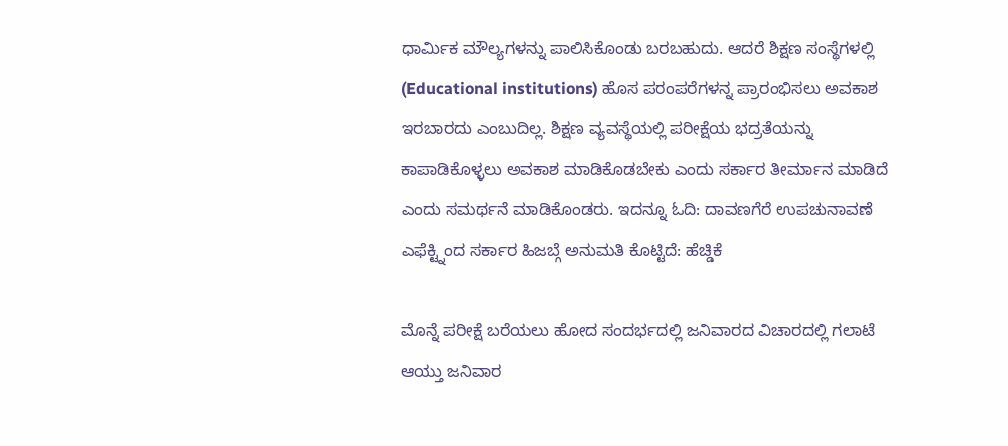ಧಾರ್ಮಿಕ ಮೌಲ್ಯಗಳನ್ನು ಪಾಲಿಸಿಕೊಂಡು ಬರಬಹುದು. ಆದರೆ ಶಿಕ್ಷಣ ಸಂಸ್ಥೆಗಳಲ್ಲಿ (Educational institutions) ಹೊಸ ಪರಂಪರೆಗಳನ್ನ ಪ್ರಾರಂಭಿಸಲು ಅವಕಾಶ ಇರಬಾರದು ಎಂಬುದಿಲ್ಲ. ಶಿಕ್ಷಣ ವ್ಯವಸ್ಥೆಯಲ್ಲಿ ಪರೀಕ್ಷೆಯ ಭದ್ರತೆಯನ್ನು ಕಾಪಾಡಿಕೊಳ್ಳಲು ಅವಕಾಶ ಮಾಡಿಕೊಡಬೇಕು ಎಂದು ಸರ್ಕಾರ ತೀರ್ಮಾನ ಮಾಡಿದೆ ಎಂದು ಸಮರ್ಥನೆ ಮಾಡಿಕೊಂಡರು. ಇದನ್ನೂ ಓದಿ: ದಾವಣಗೆರೆ ಉಪಚುನಾವಣೆ ಎಫೆಕ್ಟ್ನಿಂದ ಸರ್ಕಾರ ಹಿಜಬ್ಗೆ ಅನುಮತಿ ಕೊಟ್ಟಿದೆ: ಹೆಚ್ಡಿಕೆ

ಮೊನ್ನೆ ಪರೀಕ್ಷೆ ಬರೆಯಲು ಹೋದ ಸಂದರ್ಭದಲ್ಲಿ ಜನಿವಾರದ ವಿಚಾರದಲ್ಲಿ ಗಲಾಟೆ ಆಯ್ತು ಜನಿವಾರ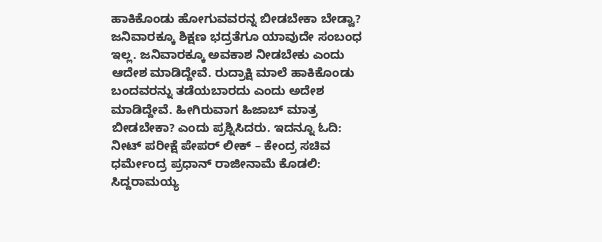ಹಾಕಿಕೊಂಡು ಹೋಗುವವರನ್ನ ಬೀಡಬೇಕಾ ಬೇಡ್ವಾ? ಜನಿವಾರಕ್ಕೂ ಶಿಕ್ಷಣ ಭದ್ರತೆಗೂ ಯಾವುದೇ ಸಂಬಂಧ ಇಲ್ಲ. ಜನಿವಾರಕ್ಕೂ ಅವಕಾಶ ನೀಡಬೇಕು ಎಂದು ಆದೇಶ ಮಾಡಿದ್ದೇವೆ. ರುದ್ರಾಕ್ಷಿ ಮಾಲೆ ಹಾಕಿಕೊಂಡು ಬಂದವರನ್ನು ತಡೆಯಬಾರದು ಎಂದು ಅದೇಶ ಮಾಡಿದ್ದೇವೆ. ಹೀಗಿರುವಾಗ ಹಿಜಾಬ್ ಮಾತ್ರ ಬೀಡಬೇಕಾ? ಎಂದು ಪ್ರಶ್ನಿಸಿದರು. ಇದನ್ನೂ ಓದಿ: ನೀಟ್ ಪರೀಕ್ಷೆ ಪೇಪರ್ ಲೀಕ್ – ಕೇಂದ್ರ ಸಚಿವ ಧರ್ಮೇಂದ್ರ ಪ್ರಧಾನ್ ರಾಜೀನಾಮೆ ಕೊಡಲಿ: ಸಿದ್ದರಾಮಯ್ಯ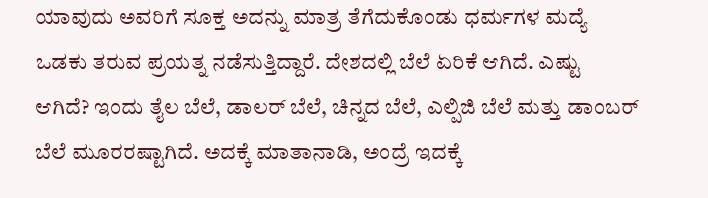ಯಾವುದು ಅವರಿಗೆ ಸೂಕ್ತ ಅದನ್ನು ಮಾತ್ರ ತೆಗೆದುಕೊಂಡು ಧರ್ಮಗಳ ಮದ್ಯೆ ಒಡಕು ತರುವ ಪ್ರಯತ್ನ ನಡೆಸುತ್ತಿದ್ದಾರೆ. ದೇಶದಲ್ಲಿ ಬೆಲೆ ಏರಿಕೆ ಆಗಿದೆ. ಎಷ್ಟು ಆಗಿದೆ? ಇಂದು ತೈಲ ಬೆಲೆ, ಡಾಲರ್ ಬೆಲೆ, ಚಿನ್ನದ ಬೆಲೆ, ಎಲ್ಪಿಜಿ ಬೆಲೆ ಮತ್ತು ಡಾಂಬರ್ ಬೆಲೆ ಮೂರರಷ್ಟಾಗಿದೆ. ಅದಕ್ಕೆ ಮಾತಾನಾಡಿ, ಅಂದ್ರೆ ಇದಕ್ಕೆ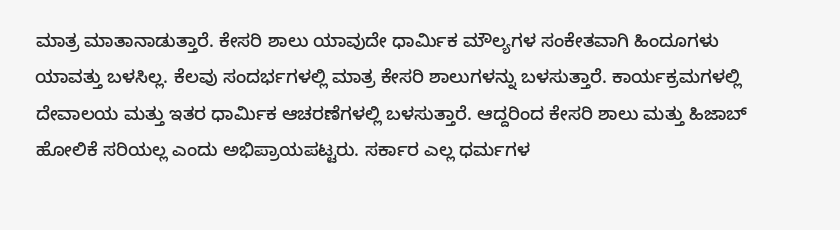ಮಾತ್ರ ಮಾತಾನಾಡುತ್ತಾರೆ. ಕೇಸರಿ ಶಾಲು ಯಾವುದೇ ಧಾರ್ಮಿಕ ಮೌಲ್ಯಗಳ ಸಂಕೇತವಾಗಿ ಹಿಂದೂಗಳು ಯಾವತ್ತು ಬಳಸಿಲ್ಲ. ಕೆಲವು ಸಂದರ್ಭಗಳಲ್ಲಿ ಮಾತ್ರ ಕೇಸರಿ ಶಾಲುಗಳನ್ನು ಬಳಸುತ್ತಾರೆ. ಕಾರ್ಯಕ್ರಮಗಳಲ್ಲಿ ದೇವಾಲಯ ಮತ್ತು ಇತರ ಧಾರ್ಮಿಕ ಆಚರಣೆಗಳಲ್ಲಿ ಬಳಸುತ್ತಾರೆ. ಆದ್ದರಿಂದ ಕೇಸರಿ ಶಾಲು ಮತ್ತು ಹಿಜಾಬ್ ಹೋಲಿಕೆ ಸರಿಯಲ್ಲ ಎಂದು ಅಭಿಪ್ರಾಯಪಟ್ಟರು. ಸರ್ಕಾರ ಎಲ್ಲ ಧರ್ಮಗಳ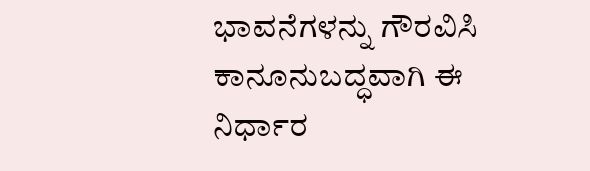ಭಾವನೆಗಳನ್ನು ಗೌರವಿಸಿ ಕಾನೂನುಬದ್ಧವಾಗಿ ಈ ನಿರ್ಧಾರ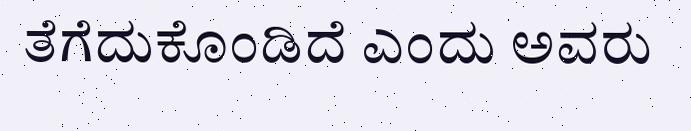ತೆಗೆದುಕೊಂಡಿದೆ ಎಂದು ಅವರು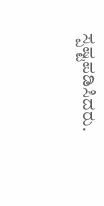ಸ್ಪಷ್ಟಪಡಿಸಿದರು.